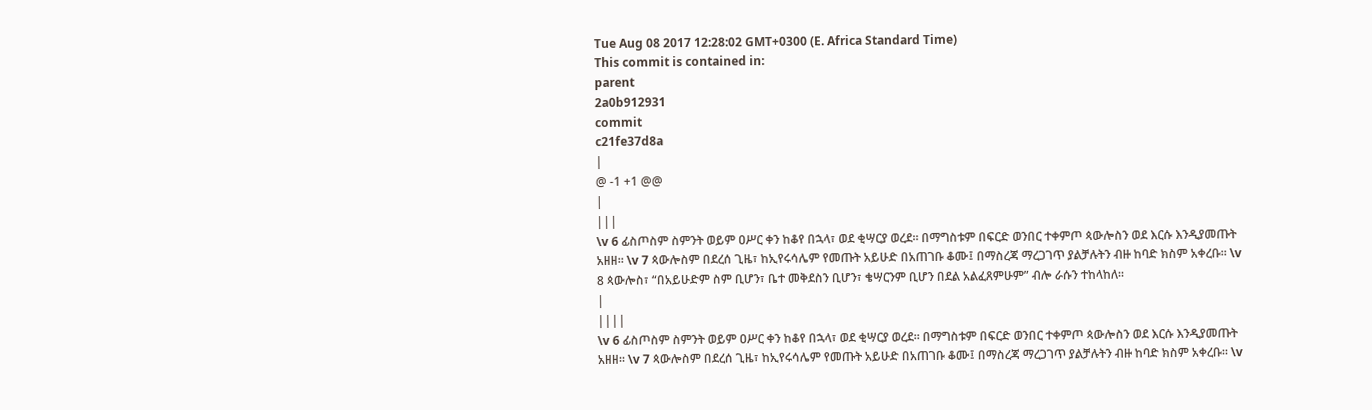Tue Aug 08 2017 12:28:02 GMT+0300 (E. Africa Standard Time)
This commit is contained in:
parent
2a0b912931
commit
c21fe37d8a
|
@ -1 +1 @@
|
|||
\v 6 ፊስጦስም ስምንት ወይም ዐሥር ቀን ከቆየ በኋላ፣ ወደ ቂሣርያ ወረደ። በማግስቱም በፍርድ ወንበር ተቀምጦ ጳውሎስን ወደ እርሱ እንዲያመጡት አዘዘ። \v 7 ጳውሎስም በደረሰ ጊዜ፣ ከኢየሩሳሌም የመጡት አይሁድ በአጠገቡ ቆሙ፤ በማስረጃ ማረጋገጥ ያልቻሉትን ብዙ ከባድ ክስም አቀረቡ። \v 8 ጳውሎስ፣ “በአይሁድም ስም ቢሆን፣ ቤተ መቅደስን ቢሆን፣ ቄሣርንም ቢሆን በደል አልፈጸምሁም” ብሎ ራሱን ተከላከለ።
|
||||
\v 6 ፊስጦስም ስምንት ወይም ዐሥር ቀን ከቆየ በኋላ፣ ወደ ቂሣርያ ወረደ። በማግስቱም በፍርድ ወንበር ተቀምጦ ጳውሎስን ወደ እርሱ እንዲያመጡት አዘዘ። \v 7 ጳውሎስም በደረሰ ጊዜ፣ ከኢየሩሳሌም የመጡት አይሁድ በአጠገቡ ቆሙ፤ በማስረጃ ማረጋገጥ ያልቻሉትን ብዙ ከባድ ክስም አቀረቡ። \v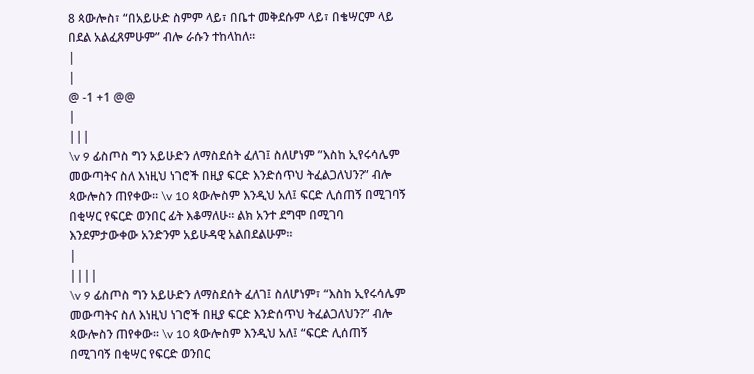8 ጳውሎስ፣ “በአይሁድ ስምም ላይ፣ በቤተ መቅደሱም ላይ፣ በቄሣርም ላይ በደል አልፈጸምሁም” ብሎ ራሱን ተከላከለ።
|
|
@ -1 +1 @@
|
|||
\v 9 ፊስጦስ ግን አይሁድን ለማስደሰት ፈለገ፤ ስለሆነም ”እስከ ኢየሩሳሌም መውጣትና ስለ እነዚህ ነገሮች በዚያ ፍርድ እንድሰጥህ ትፈልጋለህን?” ብሎ ጳውሎስን ጠየቀው። \v 10 ጳውሎስም እንዲህ አለ፤ ፍርድ ሊሰጠኝ በሚገባኝ በቂሣር የፍርድ ወንበር ፊት እቆማለሁ። ልክ አንተ ደግሞ በሚገባ እንደምታውቀው አንድንም አይሁዳዊ አልበደልሁም።
|
||||
\v 9 ፊስጦስ ግን አይሁድን ለማስደሰት ፈለገ፤ ስለሆነም፣ “እስከ ኢየሩሳሌም መውጣትና ስለ እነዚህ ነገሮች በዚያ ፍርድ እንድሰጥህ ትፈልጋለህን?” ብሎ ጳውሎስን ጠየቀው። \v 10 ጳውሎስም እንዲህ አለ፤ “ፍርድ ሊሰጠኝ በሚገባኝ በቂሣር የፍርድ ወንበር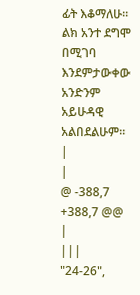ፊት እቆማለሁ። ልክ አንተ ደግሞ በሚገባ እንደምታውቀው አንድንም አይሁዳዊ አልበደልሁም።
|
|
@ -388,7 +388,7 @@
|
|||
"24-26",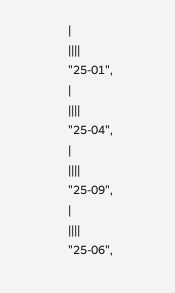|
||||
"25-01",
|
||||
"25-04",
|
||||
"25-09",
|
||||
"25-06",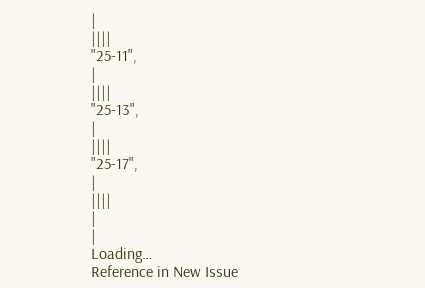|
||||
"25-11",
|
||||
"25-13",
|
||||
"25-17",
|
||||
|
|
Loading…
Reference in New Issue